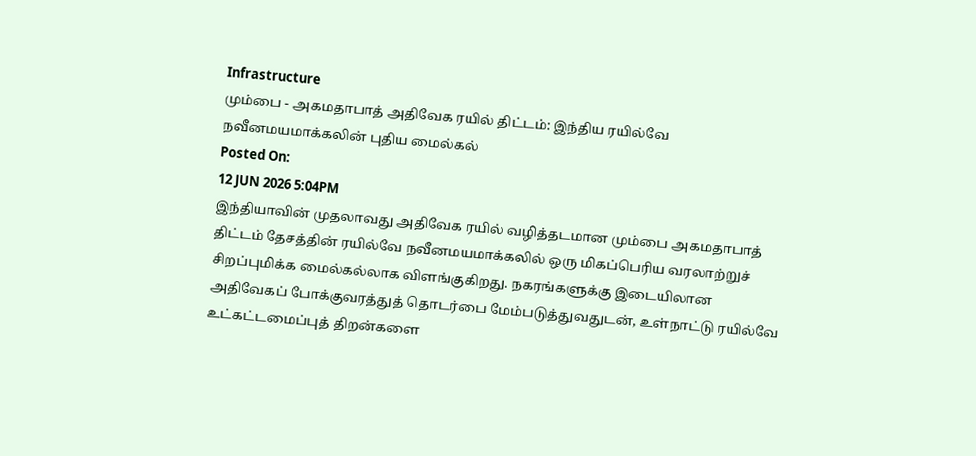Infrastructure
மும்பை - அகமதாபாத் அதிவேக ரயில் திட்டம்: இந்திய ரயில்வே நவீனமயமாக்கலின் புதிய மைல்கல்
Posted On:
12 JUN 2026 5:04PM
இந்தியாவின் முதலாவது அதிவேக ரயில் வழித்தடமான மும்பை அகமதாபாத் திட்டம் தேசத்தின் ரயில்வே நவீனமயமாக்கலில் ஒரு மிகப்பெரிய வரலாற்றுச் சிறப்புமிக்க மைல்கல்லாக விளங்குகிறது. நகரங்களுக்கு இடையிலான அதிவேகப் போக்குவரத்துத் தொடர்பை மேம்படுத்துவதுடன், உள்நாட்டு ரயில்வே உட்கட்டமைப்புத் திறன்களை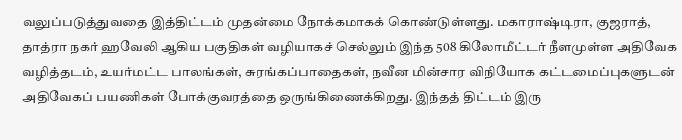வலுப்படுத்துவதை இத்திட்டம் முதன்மை நோக்கமாகக் கொண்டுள்ளது. மகாராஷ்டிரா, குஜராத், தாத்ரா நகர் ஹவேலி ஆகிய பகுதிகள் வழியாகச் செல்லும் இந்த 508 கிலோமீட்டர் நீளமுள்ள அதிவேக வழித்தடம், உயர்மட்ட பாலங்கள், சுரங்கப்பாதைகள், நவீன மின்சார விநியோக கட்டமைப்புகளுடன் அதிவேகப் பயணிகள் போக்குவரத்தை ஒருங்கிணைக்கிறது. இந்தத் திட்டம் இரு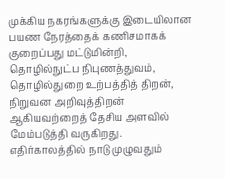முக்கிய நகரங்களுக்கு இடையிலான பயண நேரத்தைக் கணிசமாகக் குறைப்பது மட்டுமின்றி, தொழில்நுட்ப நிபுணத்துவம், தொழில்துறை உற்பத்தித் திறன், நிறுவன அறிவுத்திறன் ஆகியவற்றைத் தேசிய அளவில் மேம்படுத்தி வருகிறது. எதிர்காலத்தில் நாடு முழுவதும்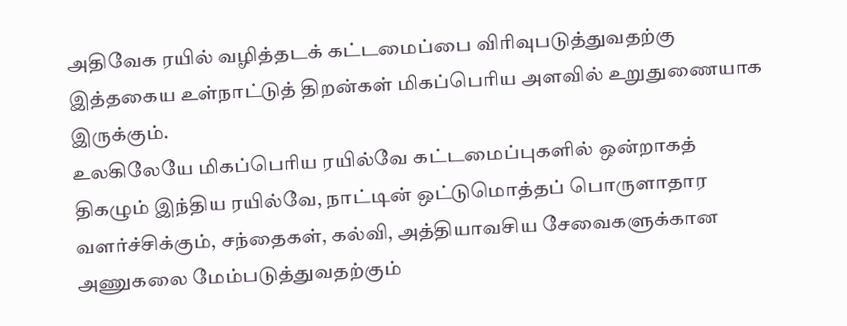அதிவேக ரயில் வழித்தடக் கட்டமைப்பை விரிவுபடுத்துவதற்கு இத்தகைய உள்நாட்டுத் திறன்கள் மிகப்பெரிய அளவில் உறுதுணையாக இருக்கும்.
உலகிலேயே மிகப்பெரிய ரயில்வே கட்டமைப்புகளில் ஒன்றாகத் திகழும் இந்திய ரயில்வே, நாட்டின் ஒட்டுமொத்தப் பொருளாதார வளர்ச்சிக்கும், சந்தைகள், கல்வி, அத்தியாவசிய சேவைகளுக்கான அணுகலை மேம்படுத்துவதற்கும்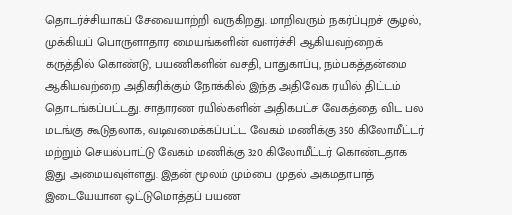தொடர்ச்சியாகப் சேவையாற்றி வருகிறது. மாறிவரும் நகர்ப்புறச் சூழல், முக்கியப் பொருளாதார மையங்களின் வளர்ச்சி ஆகியவற்றைக் கருத்தில் கொண்டு, பயணிகளின் வசதி, பாதுகாப்பு, நம்பகத்தன்மை ஆகியவற்றை அதிகரிக்கும் நோக்கில் இந்த அதிவேக ரயில் திட்டம் தொடங்கப்பட்டது. சாதாரண ரயில்களின் அதிகபட்ச வேகத்தை விட பல மடங்கு கூடுதலாக, வடிவமைக்கப்பட்ட வேகம் மணிக்கு 350 கிலோமீட்டர் மற்றும் செயல்பாட்டு வேகம் மணிக்கு 320 கிலோமீட்டர் கொண்டதாக இது அமையவுள்ளது. இதன் மூலம் மும்பை முதல் அகமதாபாத் இடையேயான ஒட்டுமொத்தப் பயண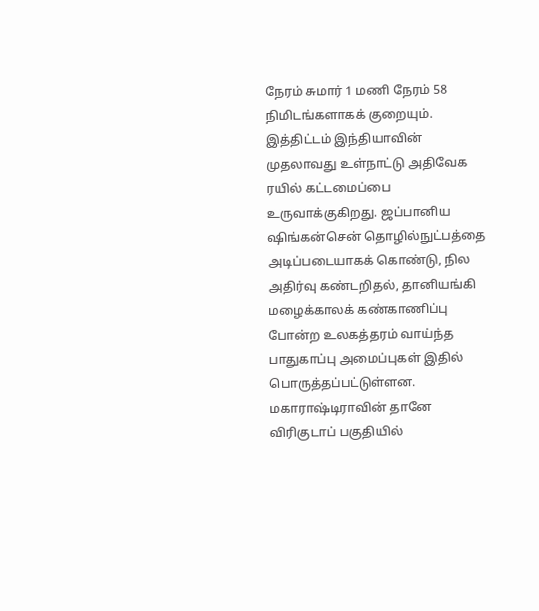நேரம் சுமார் 1 மணி நேரம் 58 நிமிடங்களாகக் குறையும்.
இத்திட்டம் இந்தியாவின் முதலாவது உள்நாட்டு அதிவேக ரயில் கட்டமைப்பை உருவாக்குகிறது. ஜப்பானிய ஷிங்கன்சென் தொழில்நுட்பத்தை அடிப்படையாகக் கொண்டு, நில அதிர்வு கண்டறிதல், தானியங்கி மழைக்காலக் கண்காணிப்பு போன்ற உலகத்தரம் வாய்ந்த பாதுகாப்பு அமைப்புகள் இதில் பொருத்தப்பட்டுள்ளன. மகாராஷ்டிராவின் தானே விரிகுடாப் பகுதியில்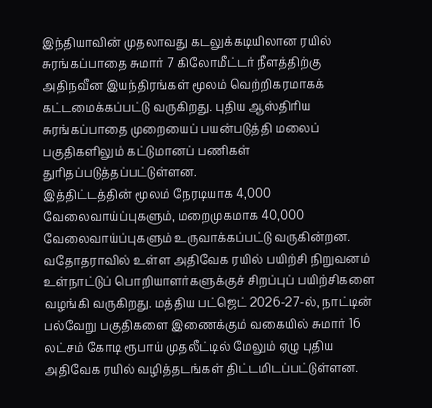இந்தியாவின் முதலாவது கடலுக்கடியிலான ரயில் சுரங்கப்பாதை சுமார் 7 கிலோமீட்டர் நீளத்திற்கு அதிநவீன இயந்திரங்கள் மூலம் வெற்றிகரமாகக் கட்டமைக்கப்பட்டு வருகிறது. புதிய ஆஸ்திரிய சுரங்கப்பாதை முறையைப் பயன்படுத்தி மலைப் பகுதிகளிலும் கட்டுமானப் பணிகள் துரிதப்படுத்தப்பட்டுள்ளன.
இத்திட்டத்தின் மூலம் நேரடியாக 4,000 வேலைவாய்ப்புகளும், மறைமுகமாக 40,000 வேலைவாய்ப்புகளும் உருவாக்கப்பட்டு வருகின்றன. வதோதராவில் உள்ள அதிவேக ரயில் பயிற்சி நிறுவனம் உள்நாட்டுப் பொறியாளர்களுக்குச் சிறப்புப் பயிற்சிகளை வழங்கி வருகிறது. மத்திய பட்ஜெட் 2026-27-ல், நாட்டின் பல்வேறு பகுதிகளை இணைக்கும் வகையில் சுமார் 16 லட்சம் கோடி ரூபாய் முதலீட்டில் மேலும் ஏழு புதிய அதிவேக ரயில் வழித்தடங்கள் திட்டமிடப்பட்டுள்ளன.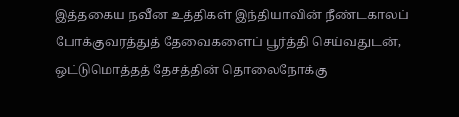இத்தகைய நவீன உத்திகள் இந்தியாவின் நீண்டகாலப் போக்குவரத்துத் தேவைகளைப் பூர்த்தி செய்வதுடன், ஒட்டுமொத்தத் தேசத்தின் தொலைநோக்கு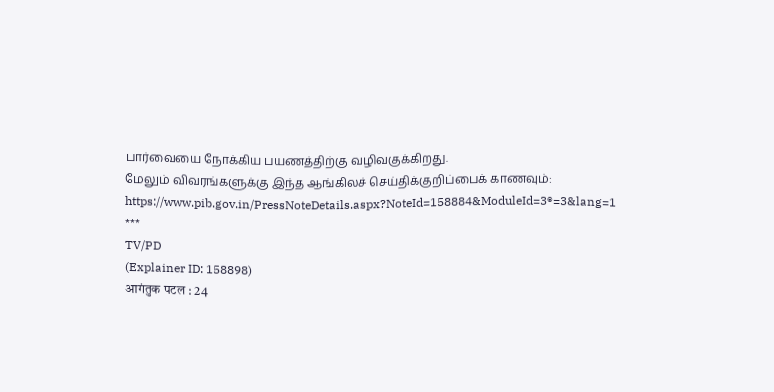பார்வையை நோக்கிய பயணத்திற்கு வழிவகுக்கிறது.
மேலும் விவரங்களுக்கு இந்த ஆங்கிலச் செய்திக்குறிப்பைக் காணவும்: https://www.pib.gov.in/PressNoteDetails.aspx?NoteId=158884&ModuleId=3®=3&lang=1
***
TV/PD
(Explainer ID: 158898)
आगंतुक पटल : 24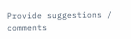Provide suggestions / comments